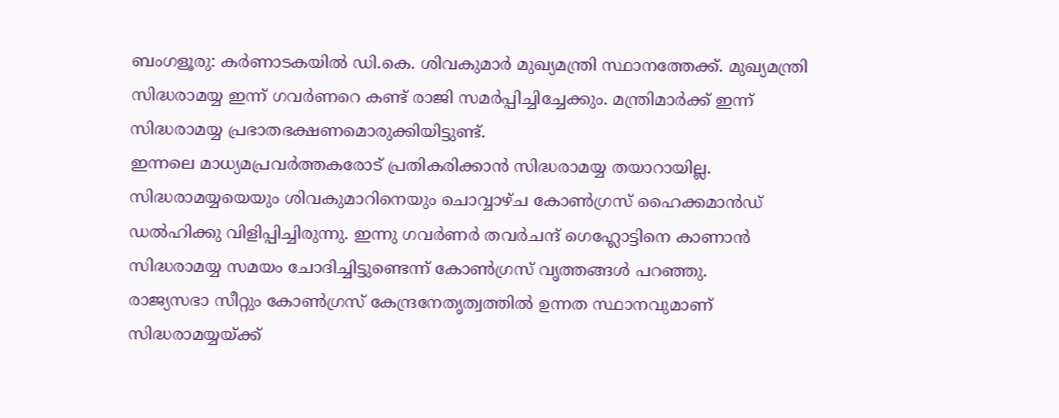ബംഗളൂരു: കർണാടകയിൽ ഡി.കെ. ശിവകുമാർ മുഖ്യമന്ത്രി സ്ഥാനത്തേക്ക്. മുഖ്യമന്ത്രി സിദ്ധരാമയ്യ ഇന്ന് ഗവർണറെ കണ്ട് രാജി സമർപ്പിച്ചിച്ചേക്കും. മന്ത്രിമാർക്ക് ഇന്ന് സിദ്ധരാമയ്യ പ്രഭാതഭക്ഷണമൊരുക്കിയിട്ടുണ്ട്.
ഇന്നലെ മാധ്യമപ്രവർത്തകരോട് പ്രതികരിക്കാൻ സിദ്ധരാമയ്യ തയാറായില്ല. സിദ്ധരാമയ്യയെയും ശിവകുമാറിനെയും ചൊവ്വാഴ്ച കോൺഗ്രസ് ഹൈക്കമാൻഡ് ഡൽഹിക്കു വിളിപ്പിച്ചിരുന്നു. ഇന്നു ഗവർണർ തവർചന്ദ് ഗെഹ്ലോട്ടിനെ കാണാൻ സിദ്ധരാമയ്യ സമയം ചോദിച്ചിട്ടുണ്ടെന്ന് കോൺഗ്രസ് വൃത്തങ്ങൾ പറഞ്ഞു.
രാജ്യസഭാ സീറ്റും കോൺഗ്രസ് കേന്ദ്രനേതൃത്വത്തിൽ ഉന്നത സ്ഥാനവുമാണ് സിദ്ധരാമയ്യയ്ക്ക്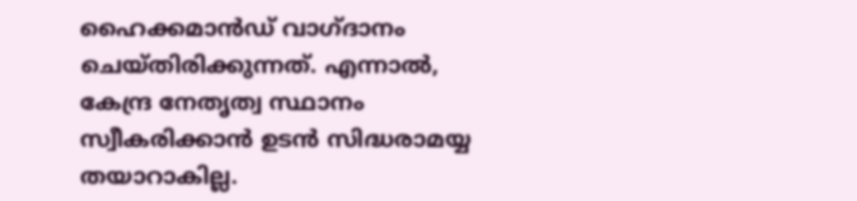ഹൈക്കമാൻഡ് വാഗ്ദാനം ചെയ്തിരിക്കുന്നത്. എന്നാൽ, കേന്ദ്ര നേതൃത്വ സ്ഥാനം സ്വീകരിക്കാൻ ഉടൻ സിദ്ധരാമയ്യ തയാറാകില്ല.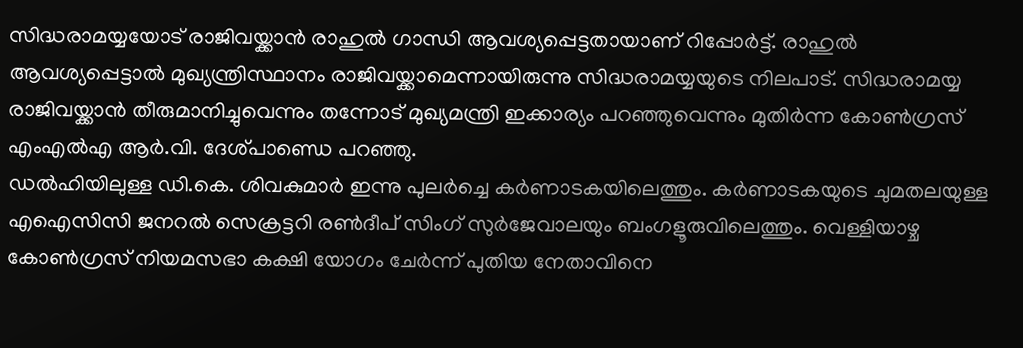സിദ്ധരാമയ്യയോട് രാജിവയ്ക്കാൻ രാഹുൽ ഗാന്ധി ആവശ്യപ്പെട്ടതായാണ് റിപ്പോർട്ട്. രാഹുൽ ആവശ്യപ്പെട്ടാൽ മുഖ്യന്ത്രിസ്ഥാനം രാജിവയ്ക്കാമെന്നായിരുന്നു സിദ്ധരാമയ്യയുടെ നിലപാട്. സിദ്ധരാമയ്യ രാജിവയ്ക്കാൻ തീരുമാനിച്ചുവെന്നും തന്നോട് മുഖ്യമന്ത്രി ഇക്കാര്യം പറഞ്ഞുവെന്നും മുതിർന്ന കോൺഗ്രസ് എംഎൽഎ ആർ.വി. ദേശ്പാണ്ഡെ പറഞ്ഞു.
ഡൽഹിയിലുള്ള ഡി.കെ. ശിവകുമാർ ഇന്നു പുലർച്ചെ കർണാടകയിലെത്തും. കർണാടകയുടെ ചുമതലയുള്ള എഐസിസി ജനറൽ സെക്രട്ടറി രൺദീപ് സിംഗ് സുർജേവാലയും ബംഗളൂരുവിലെത്തും. വെള്ളിയാഴ്ച കോൺഗ്രസ് നിയമസഭാ കക്ഷി യോഗം ചേർന്ന് പുതിയ നേതാവിനെ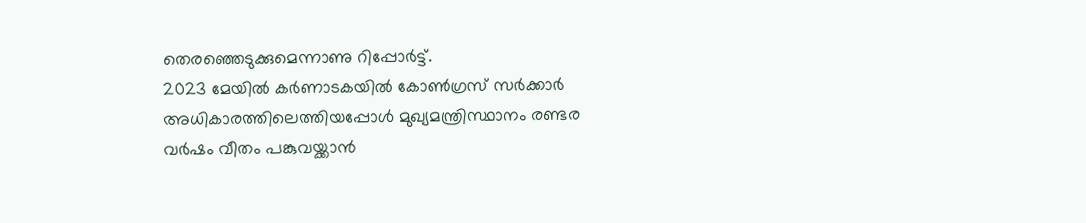തെരഞ്ഞെടുക്കുമെന്നാണു റിപ്പോർട്ട്.
2023 മേയിൽ കർണാടകയിൽ കോൺഗ്രസ് സർക്കാർ അധികാരത്തിലെത്തിയപ്പോൾ മുഖ്യമന്ത്രിസ്ഥാനം രണ്ടര വർഷം വീതം പങ്കുവയ്ക്കാൻ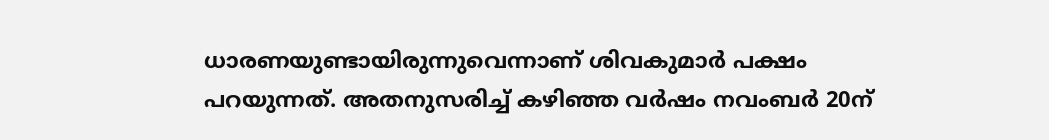ധാരണയുണ്ടായിരുന്നുവെന്നാണ് ശിവകുമാർ പക്ഷം പറയുന്നത്. അതനുസരിച്ച് കഴിഞ്ഞ വർഷം നവംബർ 20ന്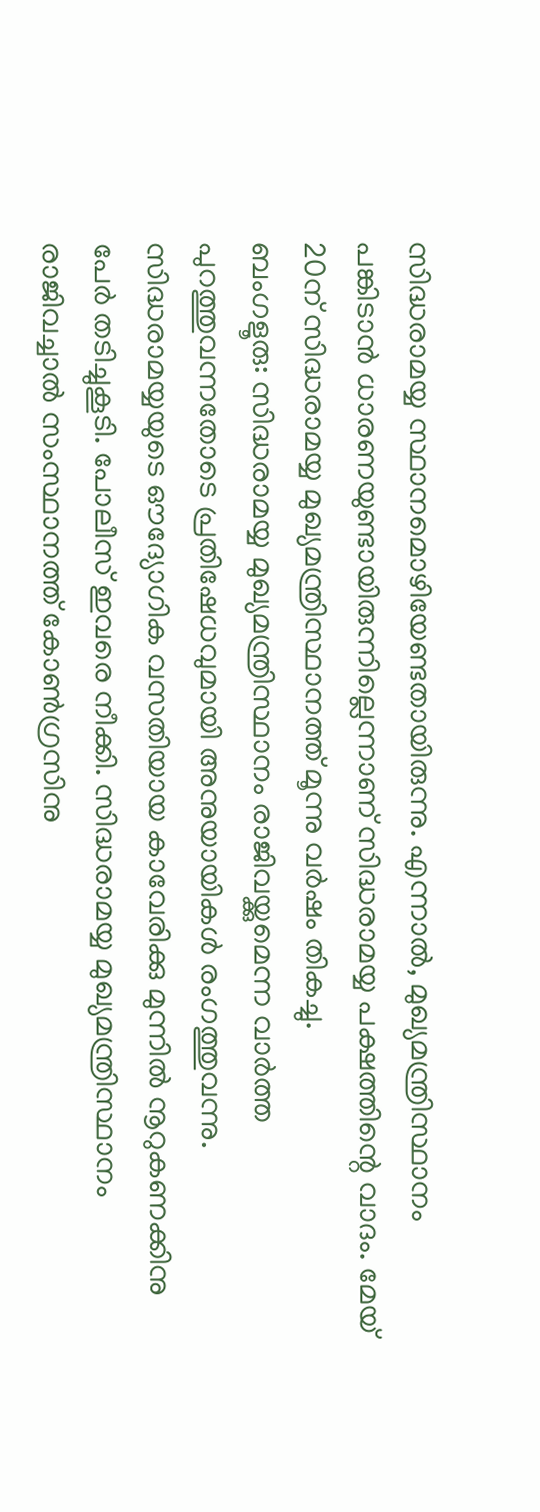സിദ്ധരാമയ്യ സ്ഥാനമൊഴിയേണ്ടതായിരുന്നു. എന്നാൽ, മുഖ്യമന്ത്രിസ്ഥാനം പങ്കിടാൻ ധാരണയുണ്ടായിരുന്നില്ലെന്നാണ് സിദ്ധരാമയ്യ പക്ഷത്തിന്റെ വാദം. മേയ് 20ന് സിദ്ധരാമയ്യ മുഖ്യമന്ത്രിസ്ഥാനത്ത് മൂന്നു വർഷം തികച്ചു.
ബംഗളൂരു: സിദ്ധരാമയ്യ മുഖ്യമന്ത്രിസ്ഥാനം രാജിവയ്ക്കുമെന്ന വാർത്ത പുറത്തുവന്നതോടെ പ്രതിഷേധവുമായി അനുയായികൾ രംഗത്തുവന്നു. സിദ്ധരാമയ്യയുടെ ഔദ്യോഗിക വസതിയായ കാവേരിക്കു മുന്നിൽ നൂറുകണക്കിനു പേർ തടിച്ചുകൂടി. പോലീസ് ഇവരെ നീക്കി. സിദ്ധരാമയ്യ മുഖ്യമന്ത്രിസ്ഥാനം രാജിവച്ചാൽ സംസ്ഥാനത്ത് കോൺഗ്രസിനു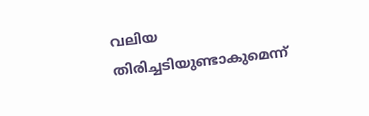വലിയ തിരിച്ചടിയുണ്ടാകുമെന്ന്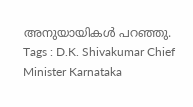അനുയായികൾ പറഞ്ഞു.
Tags : D.K. Shivakumar Chief Minister Karnataka